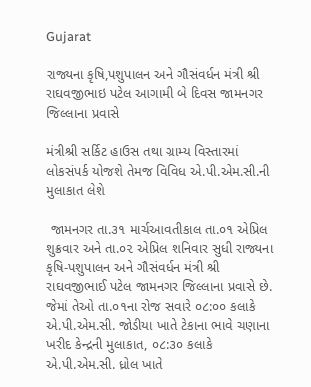Gujarat

રાજ્યના કૃષિ,પશુપાલન અને ગૌસંવર્ધન મંત્રી શ્રી રાઘવજીભાઇ પટેલ આગામી બે દિવસ જામનગર જિલ્લાના પ્રવાસે

મંત્રીશ્રી સર્કિટ હાઉસ તથા ગ્રામ્ય વિસ્તારમાં લોકસંપર્ક યોજશે તેમજ વિવિધ એ.પી.એમ.સી.ની મુલાકાત લેશે

 જામનગર તા.૩૧ માર્ચઆવતીકાલ તા.૦૧ એપ્રિલ શુક્રવાર અને તા.૦૨ એપ્રિલ શનિવાર સુધી રાજ્યના કૃષિ-પશુપાલન અને ગૌસંવર્ધન મંત્રી શ્રી રાઘવજીભાઈ પટેલ જામનગર જિલ્લાના પ્રવાસે છે. જેમાં તેઓ તા.૦૧ના રોજ સવારે ૦૮:૦૦ કલાકે એ.પી.એમ.સી. જોડીયા ખાતે ટેકાના ભાવે ચણાના ખરીદ કેન્દ્રની મુલાકાત, ૦૮:૩૦ કલાકે એ.પી.એમ.સી. ધ્રોલ ખાતે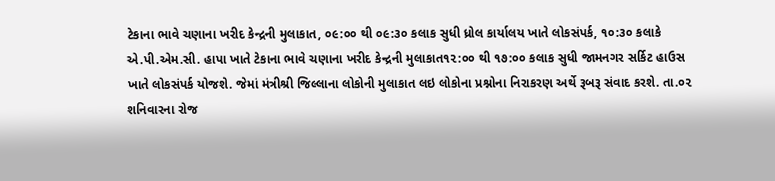ટેકાના ભાવે ચણાના ખરીદ કેન્દ્રની મુલાકાત, ૦૯:૦૦ થી ૦૯:૩૦ કલાક સુધી ધ્રોલ કાર્યાલય ખાતે લોકસંપર્ક, ૧૦:૩૦ કલાકે એ.પી.એમ.સી. હાપા ખાતે ટેકાના ભાવે ચણાના ખરીદ કેન્દ્રની મુલાકાત૧૨:૦૦ થી ૧૭:૦૦ કલાક સુધી જામનગર સર્કિટ હાઉસ ખાતે લોકસંપર્ક યોજશે. જેમાં મંત્રીશ્રી જિલ્લાના લોકોની મુલાકાત લઇ લોકોના પ્રશ્નોના નિરાકરણ અર્થે રૂબરૂ સંવાદ કરશે. તા.૦૨ શનિવારના રોજ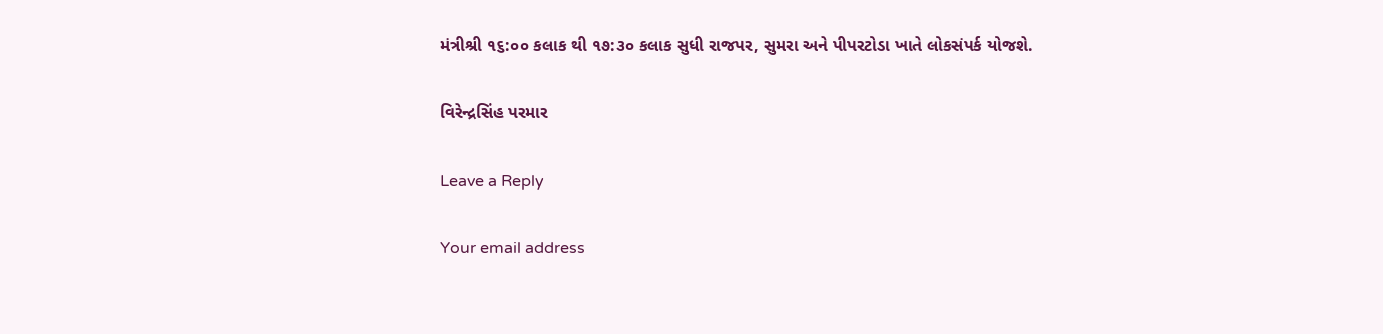મંત્રીશ્રી ૧૬:૦૦ કલાક થી ૧૭:૩૦ કલાક સુધી રાજપર, સુમરા અને પીપરટોડા ખાતે લોકસંપર્ક યોજશે.

વિરેન્દ્રસિંહ પરમાર

Leave a Reply

Your email address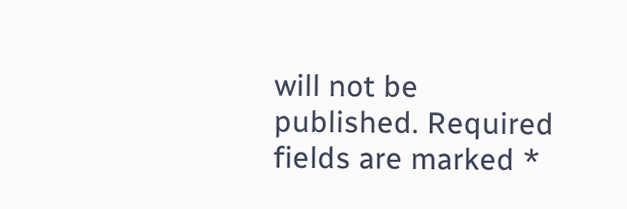will not be published. Required fields are marked *